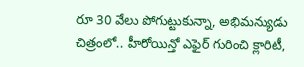రూ 30 వేలు పోగుట్టుకున్నా, అభిమన్యుడు చిత్రంలో.. హీరోయిన్తో ఎఫైర్ గురించి క్లారిటీ,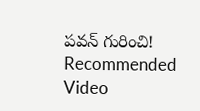పవన్ గురించి!
Recommended Video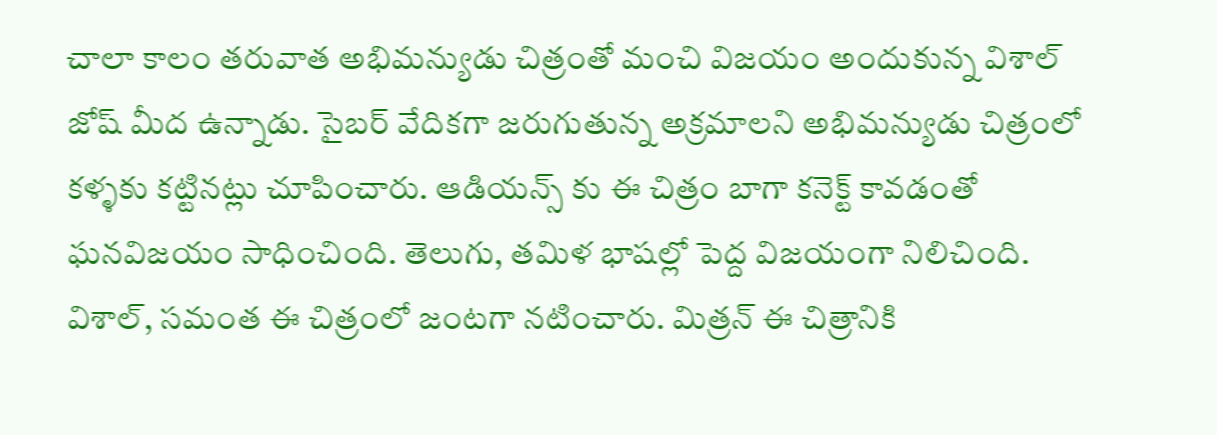చాలా కాలం తరువాత అభిమన్యుడు చిత్రంతో మంచి విజయం అందుకున్న విశాల్ జోష్ మీద ఉన్నాడు. సైబర్ వేదికగా జరుగుతున్న అక్రమాలని అభిమన్యుడు చిత్రంలో కళ్ళకు కట్టినట్లు చూపించారు. ఆడియన్స్ కు ఈ చిత్రం బాగా కనెక్ట్ కావడంతో ఘనవిజయం సాధించింది. తెలుగు, తమిళ భాషల్లో పెద్ద విజయంగా నిలిచింది. విశాల్, సమంత ఈ చిత్రంలో జంటగా నటించారు. మిత్రన్ ఈ చిత్రానికి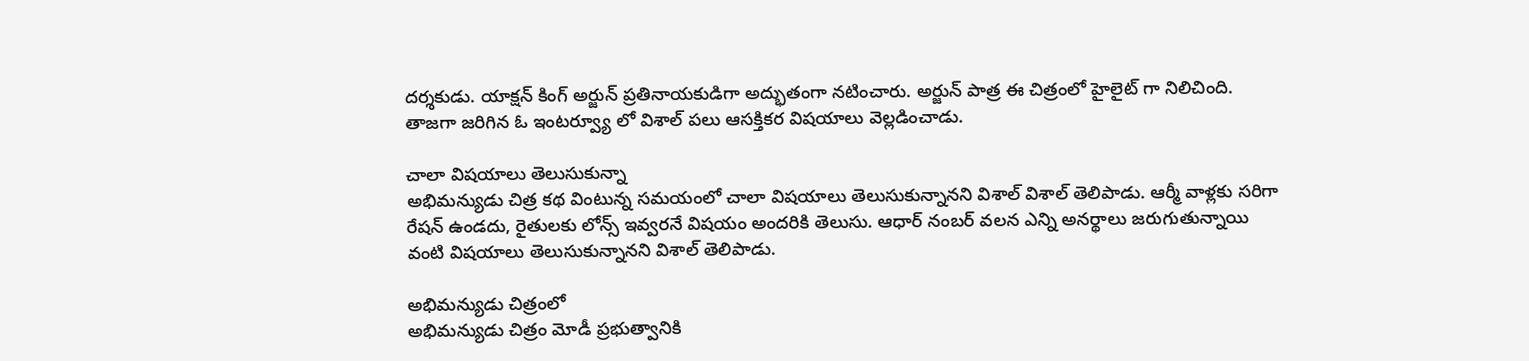దర్శకుడు. యాక్షన్ కింగ్ అర్జున్ ప్రతినాయకుడిగా అద్భుతంగా నటించారు. అర్జున్ పాత్ర ఈ చిత్రంలో హైలైట్ గా నిలిచింది. తాజగా జరిగిన ఓ ఇంటర్వ్యూ లో విశాల్ పలు ఆసక్తికర విషయాలు వెల్లడించాడు.

చాలా విషయాలు తెలుసుకున్నా
అభిమన్యుడు చిత్ర కథ వింటున్న సమయంలో చాలా విషయాలు తెలుసుకున్నానని విశాల్ విశాల్ తెలిపాడు. ఆర్మీ వాళ్లకు సరిగా రేషన్ ఉండదు, రైతులకు లోన్స్ ఇవ్వరనే విషయం అందరికి తెలుసు. ఆధార్ నంబర్ వలన ఎన్ని అనర్థాలు జరుగుతున్నాయి వంటి విషయాలు తెలుసుకున్నానని విశాల్ తెలిపాడు.

అభిమన్యుడు చిత్రంలో
అభిమన్యుడు చిత్రం మోడీ ప్రభుత్వానికి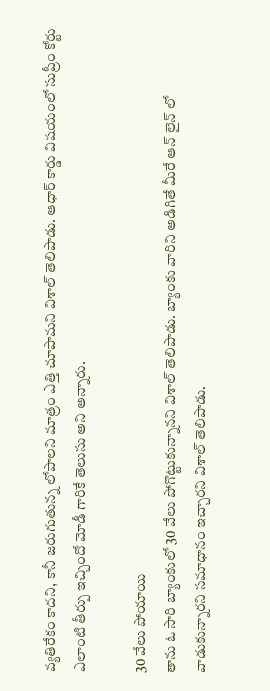వ్యతిరేకం కాదని, కానీ జరుగుతున్న లోపాలని మాత్రం ఎత్తి చూపామని విశాల్ తెలిపాడు. ఆధార్ కార్డు విషయంలో సుప్రీం కోర్టు ఎలాంటి తీర్పు ఇచ్చిందో మోడీ గారికే తెలుసు అని అన్నారు.

30 వేలు పోయాయి
తాను ఓ సారి బ్యాంకులో 30 వేలు పోగొట్టుకున్నానని విశాల్ తెలిపాడు. బ్యాంకు వారిని అడిగితే మీరే ఆన్ లైన్ లో వాడుకున్నారని సమాధానం ఇచ్చారని విశాల్ తెలిపాడు.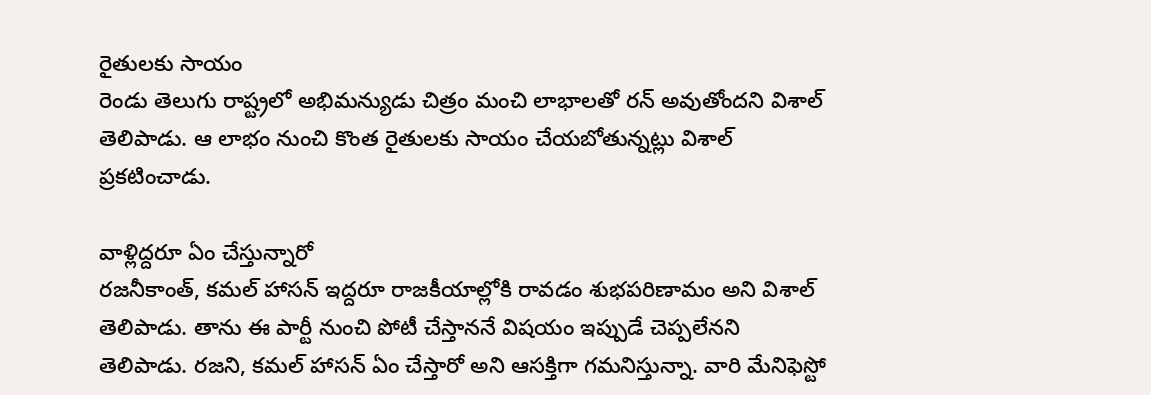రైతులకు సాయం
రెండు తెలుగు రాష్ట్రలో అభిమన్యుడు చిత్రం మంచి లాభాలతో రన్ అవుతోందని విశాల్ తెలిపాడు. ఆ లాభం నుంచి కొంత రైతులకు సాయం చేయబోతున్నట్లు విశాల్ ప్రకటించాడు.

వాళ్లిద్దరూ ఏం చేస్తున్నారో
రజనీకాంత్, కమల్ హాసన్ ఇద్దరూ రాజకీయాల్లోకి రావడం శుభపరిణామం అని విశాల్ తెలిపాడు. తాను ఈ పార్టీ నుంచి పోటీ చేస్తాననే విషయం ఇప్పుడే చెప్పలేనని తెలిపాడు. రజని, కమల్ హాసన్ ఏం చేస్తారో అని ఆసక్తిగా గమనిస్తున్నా. వారి మేనిఫెస్టో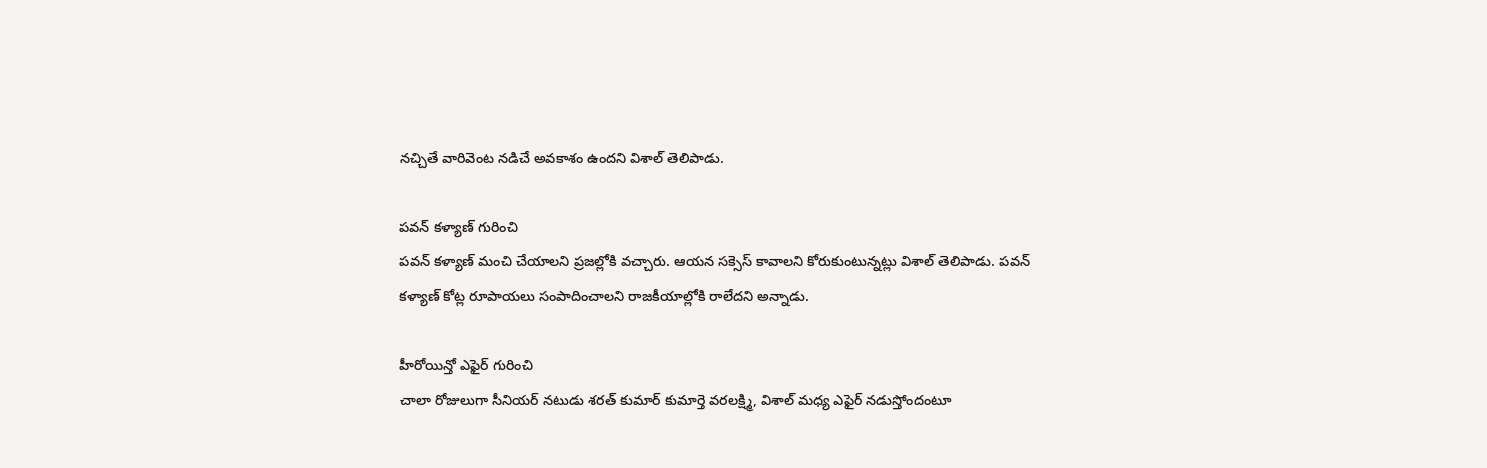నచ్చితే వారివెంట నడిచే అవకాశం ఉందని విశాల్ తెలిపాడు.

పవన్ కళ్యాణ్ గురించి
పవన్ కళ్యాణ్ మంచి చేయాలని ప్రజల్లోకి వచ్చారు. ఆయన సక్సెస్ కావాలని కోరుకుంటున్నట్లు విశాల్ తెలిపాడు. పవన్ కళ్యాణ్ కోట్ల రూపాయలు సంపాదించాలని రాజకీయాల్లోకి రాలేదని అన్నాడు.

హీరోయిన్తో ఎఫైర్ గురించి
చాలా రోజులుగా సీనియర్ నటుడు శరత్ కుమార్ కుమార్తె వరలక్ష్మి, విశాల్ మధ్య ఎఫైర్ నడుస్తోందంటూ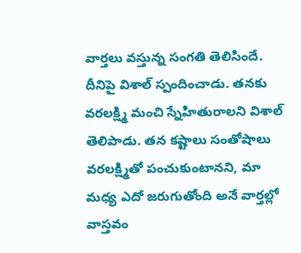వార్తలు వస్తున్న సంగతి తెలిసిందే. దీనిపై విశాల్ స్పందించాడు. తనకు వరలక్ష్మి మంచి స్నేహితురాలని విశాల్ తెలిపాడు. తన కష్టాలు సంతోషాలు వరలక్ష్మితో పంచుకుంటానని, మా మధ్య ఎదో జరుగుతోంది అనే వార్తల్లో వాస్తవం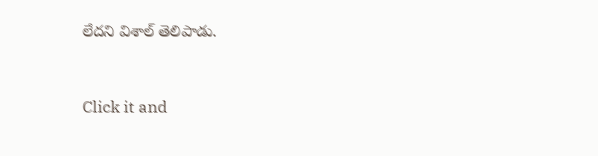లేదని విశాల్ తెలిపాడు.


Click it and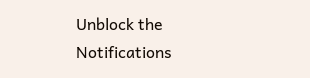Unblock the Notifications